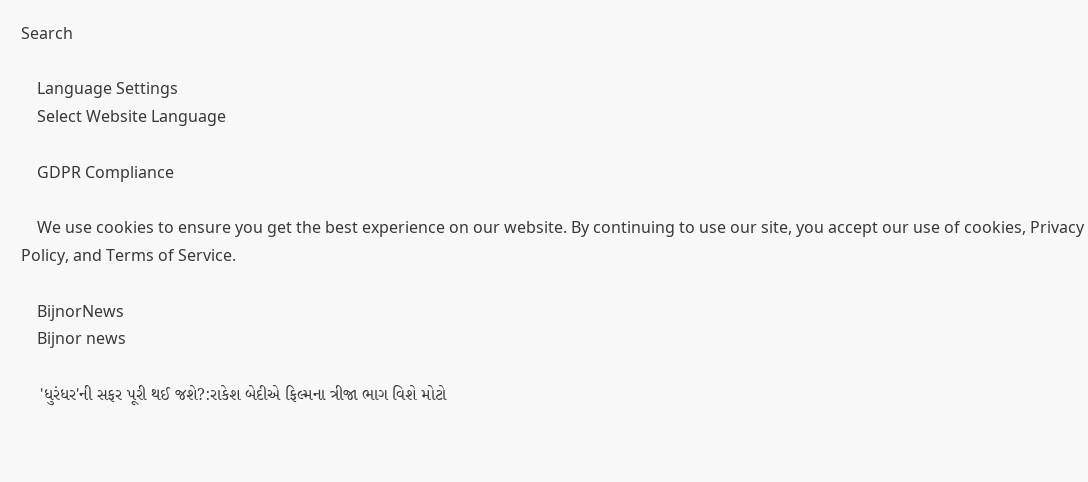Search

    Language Settings
    Select Website Language

    GDPR Compliance

    We use cookies to ensure you get the best experience on our website. By continuing to use our site, you accept our use of cookies, Privacy Policy, and Terms of Service.

    BijnorNews
    Bijnor news

    'ધુરંધર'ની સફર પૂરી થઈ જશે?:રાકેશ બેદીએ ફિલ્મના ત્રીજા ભાગ વિશે મોટો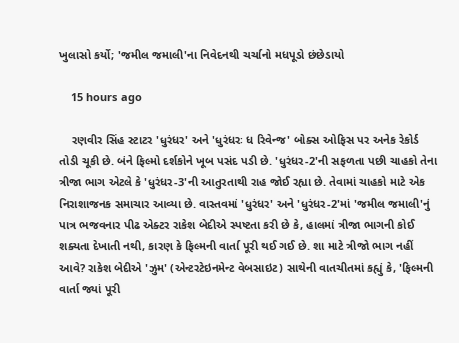ખુલાસો કર્યો; 'જમીલ જમાલી'ના નિવેદનથી ચર્ચાનો મધપૂડો છંછેડાયો

    15 hours ago

    રણવીર સિંહ સ્ટાટર 'ધુરંધર' અને 'ધુરંધરઃ ધ રિવેન્જ' બોક્સ ઓફિસ પર અનેક રેકોર્ડ તોડી ચૂકી છે. બંને ફિલ્મો દર્શકોને ખૂબ પસંદ પડી છે. 'ધુરંધર-2'ની સફળતા પછી ચાહકો તેના ત્રીજા ભાગ એટલે કે 'ધુરંધર-3'ની આતુરતાથી રાહ જોઈ રહ્યા છે. તેવામાં ચાહકો માટે એક નિરાશાજનક સમાચાર આવ્યા છે. વાસ્તવમાં 'ધુરંધર' અને 'ધુરંધર-2'માં 'જમીલ જમાલી'નું પાત્ર ભજવનાર પીઢ એક્ટર રાકેશ બેદીએ સ્પષ્ટતા કરી છે કે, હાલમાં ત્રીજા ભાગની કોઈ શક્યતા દેખાતી નથી, કારણ કે ફિલ્મની વાર્તા પૂરી થઈ ગઈ છે. શા માટે ત્રીજો ભાગ નહીં આવે? રાકેશ બેદીએ 'ઝુમ' (એન્ટરટેઇનમેન્ટ વેબસાઇટ) સાથેની વાતચીતમાં કહ્યું કે, 'ફિલ્મની વાર્તા જ્યાં પૂરી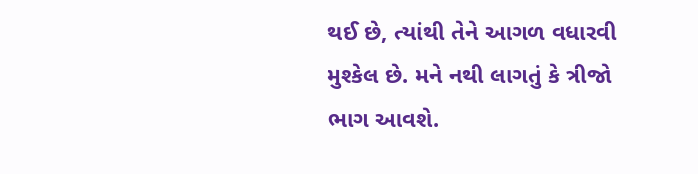થઈ છે, ત્યાંથી તેને આગળ વધારવી મુશ્કેલ છે. મને નથી લાગતું કે ત્રીજો ભાગ આવશે.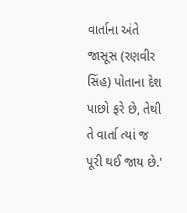વાર્તાના અંતે જાસૂસ (રણવીર સિંહ) પોતાના દેશ પાછો ફરે છે, તેથી તે વાર્તા ત્યાં જ પૂરી થઈ જાય છે.'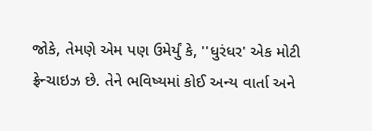જોકે, તેમણે એમ પણ ઉમેર્યું કે, ''ધુરંધર' એક મોટી ફ્રેન્ચાઇઝ છે. તેને ભવિષ્યમાં કોઈ અન્ય વાર્તા અને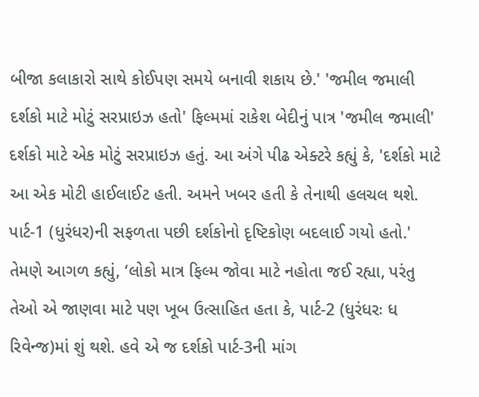બીજા કલાકારો સાથે કોઈપણ સમયે બનાવી શકાય છે.' 'જમીલ જમાલી દર્શકો માટે મોટું સરપ્રાઇઝ હતો' ફિલ્મમાં રાકેશ બેદીનું પાત્ર 'જમીલ જમાલી' દર્શકો માટે એક મોટું સરપ્રાઇઝ હતું. આ અંગે પીઢ એક્ટરે કહ્યું કે, 'દર્શકો માટે આ એક મોટી હાઈલાઈટ હતી. અમને ખબર હતી કે તેનાથી હલચલ થશે. પાર્ટ-1 (ધુરંધર)ની સફળતા પછી દર્શકોનો દૃષ્ટિકોણ બદલાઈ ગયો હતો.' તેમણે આગળ કહ્યું, ‘લોકો માત્ર ફિલ્મ જોવા માટે નહોતા જઈ રહ્યા, પરંતુ તેઓ એ જાણવા માટે પણ ખૂબ ઉત્સાહિત હતા કે, પાર્ટ-2 (ધુરંધરઃ ધ રિવેન્જ)માં શું થશે. હવે એ જ દર્શકો પાર્ટ-3ની માંગ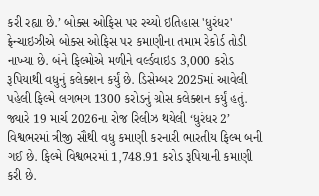કરી રહ્યા છે.’ બોક્સ ઓફિસ પર રચ્યો ઇતિહાસ 'ધુરંધર' ફ્રેન્ચાઇઝીએ બોક્સ ઓફિસ પર કમાણીના તમામ રેકોર્ડ તોડી નાખ્યા છે. બંને ફિલ્મોએ મળીને વર્લ્ડવાઇડ 3,000 કરોડ રૂપિયાથી વધુનું કલેક્શન કર્યું છે. ડિસેમ્બર 2025માં આવેલી પહેલી ફિલ્મે લગભગ 1300 કરોડનું ગ્રોસ કલેક્શન કર્યું હતું. જ્યારે 19 માર્ચ 2026ના રોજ રિલીઝ થયેલી ‘ધુરંધર 2’ વિશ્વભરમાં ત્રીજી સૌથી વધુ કમાણી કરનારી ભારતીય ફિલ્મ બની ગઈ છે. ફિલ્મે વિશ્વભરમાં 1,748.91 કરોડ રૂપિયાની કમાણી કરી છે.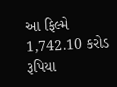આ ફિલ્મે 1,742.10 કરોડ રૂપિયા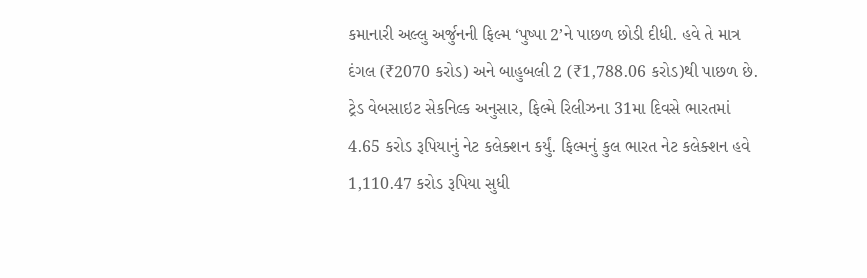કમાનારી અલ્લુ અર્જુનની ફિલ્મ ‘પુષ્પા 2’ને પાછળ છોડી દીધી. હવે તે માત્ર દંગલ (₹2070 કરોડ) અને બાહુબલી 2 (₹1,788.06 કરોડ)થી પાછળ છે. ટ્રેડ વેબસાઇટ સેકનિલ્ક અનુસાર, ફિલ્મે રિલીઝના 31મા દિવસે ભારતમાં 4.65 કરોડ રૂપિયાનું નેટ કલેક્શન કર્યું. ફિલ્મનું કુલ ભારત નેટ કલેક્શન હવે 1,110.47 કરોડ રૂપિયા સુધી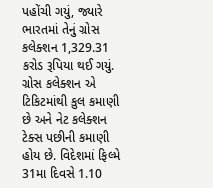પહોંચી ગયું, જ્યારે ભારતમાં તેનું ગ્રોસ કલેક્શન 1,329.31 કરોડ રૂપિયા થઈ ગયું. ગ્રોસ કલેક્શન એ ટિકિટમાંથી કુલ કમાણી છે અને નેટ કલેક્શન ટેક્સ પછીની કમાણી હોય છે. વિદેશમાં ફિલ્મે 31મા દિવસે 1.10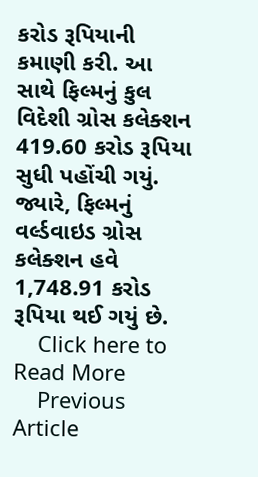કરોડ રૂપિયાની કમાણી કરી. આ સાથે ફિલ્મનું કુલ વિદેશી ગ્રોસ કલેક્શન 419.60 કરોડ રૂપિયા સુધી પહોંચી ગયું. જ્યારે, ફિલ્મનું વર્લ્ડવાઇડ ગ્રોસ કલેક્શન હવે 1,748.91 કરોડ રૂપિયા થઈ ગયું છે.
    Click here to Read More
    Previous Article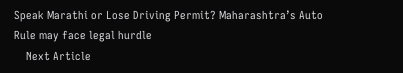Speak Marathi or Lose Driving Permit? Maharashtra’s Auto Rule may face legal hurdle
    Next Article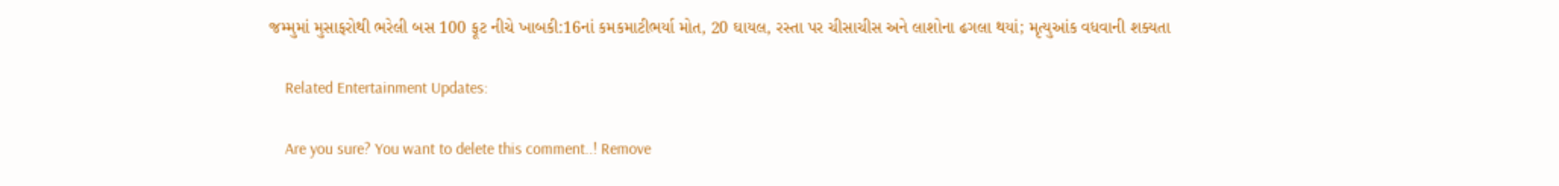જમ્મુમાં મુસાફરોથી ભરેલી બસ 100 ફૂટ નીચે ખાબકી:16નાં કમકમાટીભર્યા મોત, 20 ઘાયલ, રસ્તા પર ચીસાચીસ અને લાશોના ઢગલા થયાં; મૃત્યુઆંક વધવાની શક્યતા

    Related Entertainment Updates:

    Are you sure? You want to delete this comment..! Remove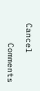Cancel

    Comments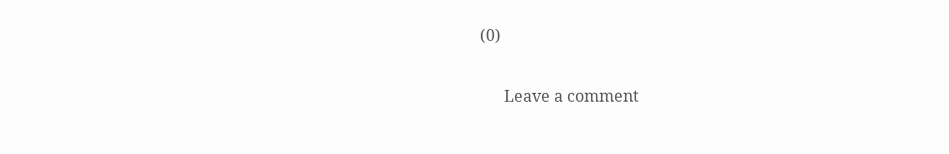(0)

      Leave a comment